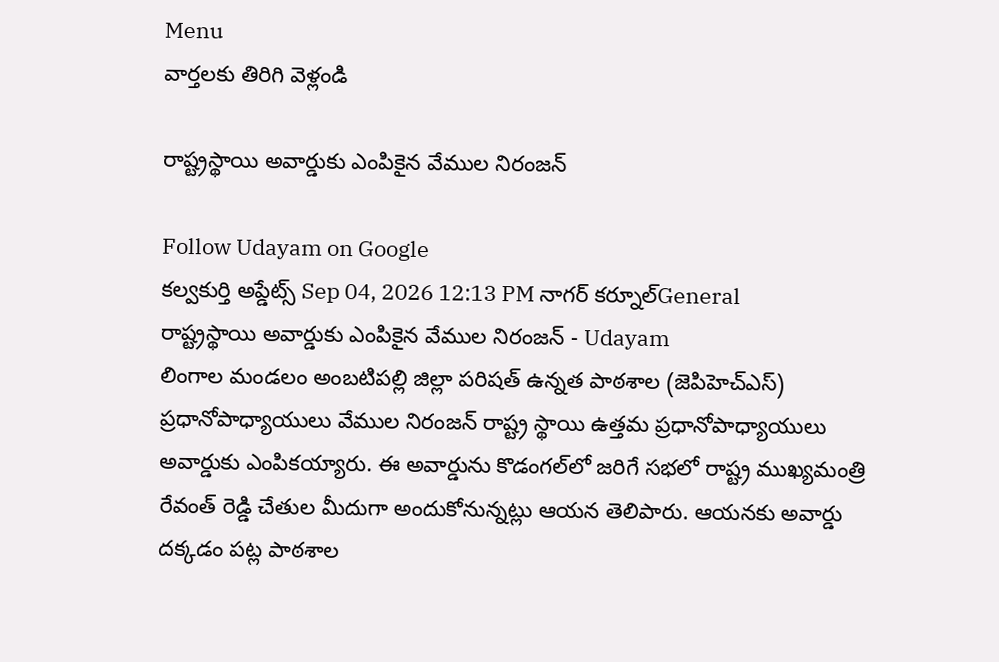Menu
వార్తలకు తిరిగి వెళ్లండి

రాష్ట్రస్థాయి అవార్డుకు ఎంపికైన వేముల నిరంజన్

Follow Udayam on Google
కల్వకుర్తి అప్డేట్స్ Sep 04, 2026 12:13 PM నాగర్ కర్నూల్General
రాష్ట్రస్థాయి అవార్డుకు ఎంపికైన వేముల నిరంజన్ - Udayam
లింగాల మండలం అంబటిపల్లి జిల్లా పరిషత్ ఉన్నత పాఠశాల (జెపిహెచ్ఎస్) ప్రధానోపాధ్యాయులు వేముల నిరంజన్ రాష్ట్ర స్థాయి ఉత్తమ ప్రధానోపాధ్యాయులు అవార్డుకు ఎంపికయ్యారు. ఈ అవార్డును కొడంగల్‌లో జరిగే సభలో రాష్ట్ర ముఖ్యమంత్రి రేవంత్ రెడ్డి చేతుల మీదుగా అందుకోనున్నట్లు ఆయన తెలిపారు. ఆయనకు అవార్డు దక్కడం పట్ల పాఠశాల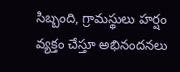సిబ్బంది, గ్రామస్థులు హర్షం వ్యక్తం చేస్తూ అభినందనలు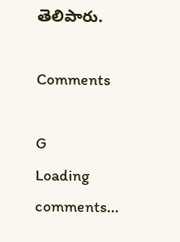తెలిపారు.

Comments

G
Loading comments...